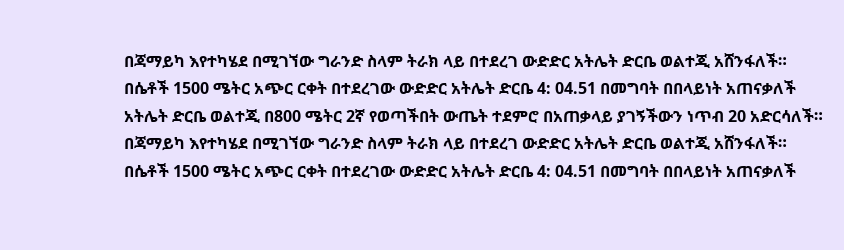በጃማይካ እየተካሄደ በሚገኘው ግራንድ ስላም ትራክ ላይ በተደረገ ውድድር አትሌት ድርቤ ወልተጂ አሸንፋለች።
በሴቶች 1500 ሜትር አጭር ርቀት በተደረገው ውድድር አትሌት ድርቤ 4: 04.51 በመግባት በበላይነት አጠናቃለች
አትሌት ድርቤ ወልተጂ በ800 ሜትር 2ኛ የወጣችበት ውጤት ተደምሮ በአጠቃላይ ያገኝችውን ነጥብ 20 አድርሳለች።
በጃማይካ እየተካሄደ በሚገኘው ግራንድ ስላም ትራክ ላይ በተደረገ ውድድር አትሌት ድርቤ ወልተጂ አሸንፋለች።
በሴቶች 1500 ሜትር አጭር ርቀት በተደረገው ውድድር አትሌት ድርቤ 4: 04.51 በመግባት በበላይነት አጠናቃለች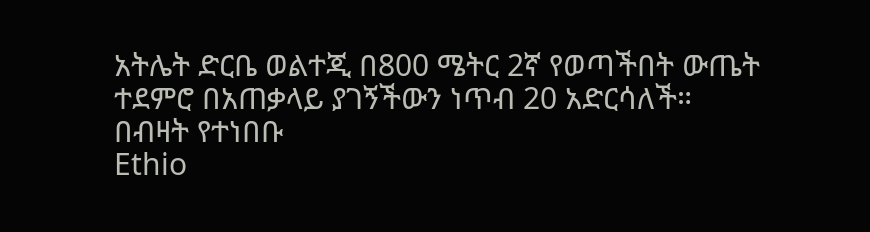አትሌት ድርቤ ወልተጂ በ800 ሜትር 2ኛ የወጣችበት ውጤት ተደምሮ በአጠቃላይ ያገኝችውን ነጥብ 20 አድርሳለች።
በብዛት የተነበቡ
Ethio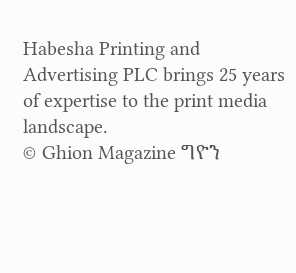Habesha Printing and Advertising PLC brings 25 years of expertise to the print media landscape.
© Ghion Magazine ግዮን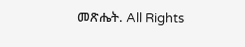መጽሔት. All Rights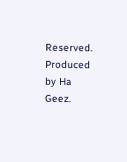Reserved.
Produced by Ha Geez.